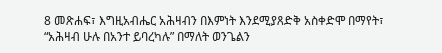8 መጽሐፍ፣ እግዚአብሔር አሕዛብን በእምነት እንደሚያጸድቅ አስቀድሞ በማየት፣ “አሕዛብ ሁሉ በአንተ ይባረካሉ” በማለት ወንጌልን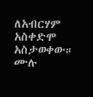ለአብርሃም አስቀድሞ አስታወቀው።
ሙሉ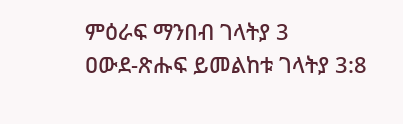ምዕራፍ ማንበብ ገላትያ 3
ዐውደ-ጽሑፍ ይመልከቱ ገላትያ 3:8